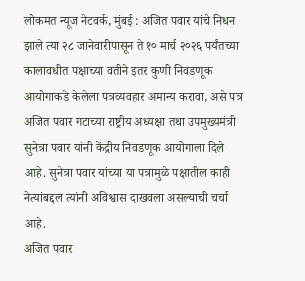लोकमत न्यूज नेटवर्क, मुंबई : अजित पवार यांचे निधन झाले त्या २८ जानेवारीपासून ते १० मार्च २०२६ पर्यंतच्या कालावधीत पक्षाच्या वतीने इतर कुणी निवडणूक आयोगाकडे केलेला पत्रव्यवहार अमान्य करावा, असे पत्र अजित पवार गटाच्या राष्ट्रीय अध्यक्षा तथा उपमुख्यमंत्री सुनेत्रा पवार यांनी केंद्रीय निवडणूक आयोगाला दिले आहे. सुनेत्रा पवार यांच्या या पत्रामुळे पक्षातील काही नेत्यांबद्दल त्यांनी अविश्वास दाखवला असल्याची चर्चा आहे.
अजित पवार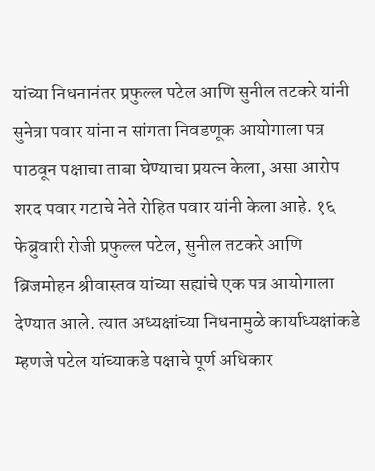यांच्या निधनानंतर प्रफुल्ल पटेल आणि सुनील तटकरे यांनी सुनेत्रा पवार यांना न सांगता निवडणूक आयोगाला पत्र पाठवून पक्षाचा ताबा घेण्याचा प्रयत्न केला, असा आरोप शरद पवार गटाचे नेते रोहित पवार यांनी केला आहे. १६ फेब्रुवारी रोजी प्रफुल्ल पटेल, सुनील तटकरे आणि ब्रिजमोहन श्रीवास्तव यांच्या सह्यांचे एक पत्र आयोगाला देण्यात आले. त्यात अध्यक्षांच्या निधनामुळे कार्याध्यक्षांकडे म्हणजे पटेल यांच्याकडे पक्षाचे पूर्ण अधिकार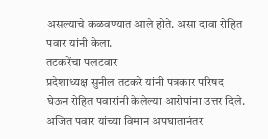असल्याचे कळवण्यात आले होते. असा दावा रोहित पवार यांनी केला.
तटकरेंचा पलटवार
प्रदेशाध्यक्ष सुनील तटकरे यांनी पत्रकार परिषद घेऊन रोहित पवारांनी केलेल्या आरोपांना उत्तर दिले. अजित पवार यांच्या विमान अपघातानंतर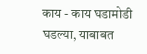काय - काय घडामोडी घडल्या, याबाबत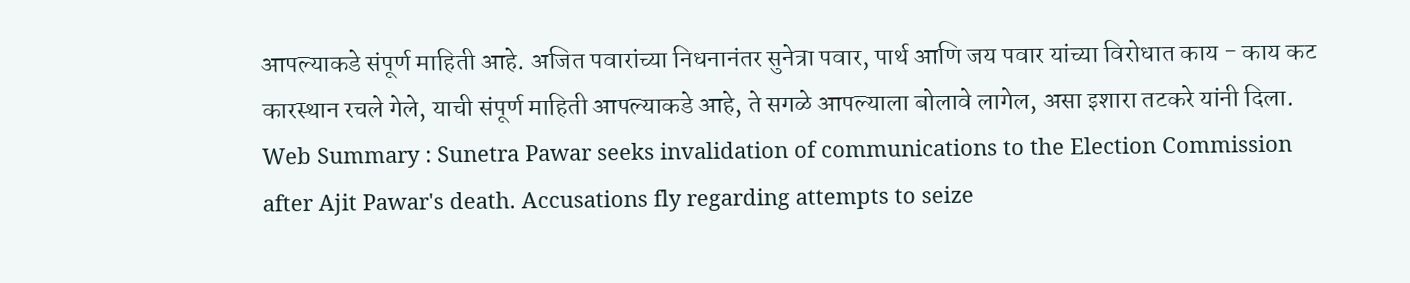आपल्याकडे संपूर्ण माहिती आहे. अजित पवारांच्या निधनानंतर सुनेत्रा पवार, पार्थ आणि जय पवार यांच्या विरोधात काय - काय कट कारस्थान रचले गेले, याची संपूर्ण माहिती आपल्याकडे आहे, ते सगळे आपल्याला बोलावे लागेल, असा इशारा तटकरे यांनी दिला.
Web Summary : Sunetra Pawar seeks invalidation of communications to the Election Commission after Ajit Pawar's death. Accusations fly regarding attempts to seize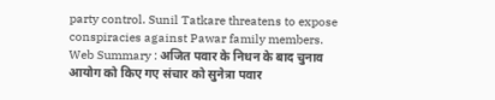party control. Sunil Tatkare threatens to expose conspiracies against Pawar family members.
Web Summary : अजित पवार के निधन के बाद चुनाव आयोग को किए गए संचार को सुनेत्रा पवार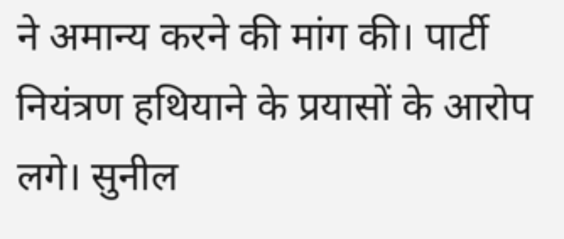ने अमान्य करने की मांग की। पार्टी नियंत्रण हथियाने के प्रयासों के आरोप लगे। सुनील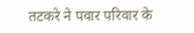तटकरे ने पवार परिवार के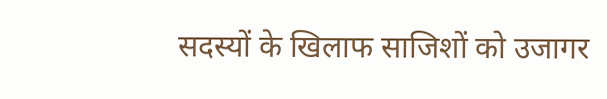सदस्यों के खिलाफ साजिशों को उजागर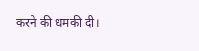करने की धमकी दी।